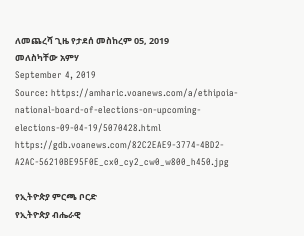ለመጨረሻ ጊዜ የታደሰ መስከረም 05, 2019
መለስካቸው አምሃ
September 4, 2019
Source: https://amharic.voanews.com/a/ethipoia-national-board-of-elections-on-upcoming-elections-09-04-19/5070428.html
https://gdb.voanews.com/82C2EAE9-3774-4BD2-A2AC-56210BE95F0E_cx0_cy2_cw0_w800_h450.jpg

የኢትዮጵያ ምርጫ ቦርድ
የኢትዮጵያ ብሔራዊ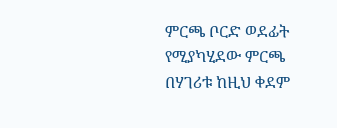ምርጫ ቦርድ ወደፊት የሚያካሂደው ምርጫ በሃገሪቱ ከዚህ ቀደም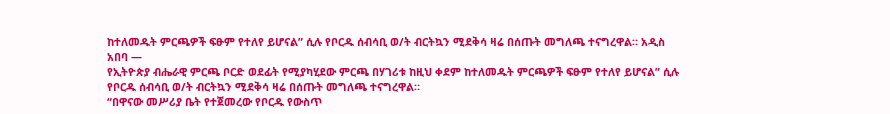ከተለመዱት ምርጫዎች ፍፁም የተለየ ይሆናል” ሲሉ የቦርዱ ሰብሳቢ ወ/ት ብርትኳን ሚደቅሳ ዛሬ በሰጡት መግለጫ ተናግረዋል። አዲስ አበባ —
የኢትዮጵያ ብሔራዊ ምርጫ ቦርድ ወደፊት የሚያካሂደው ምርጫ በሃገሪቱ ከዚህ ቀደም ከተለመዱት ምርጫዎች ፍፁም የተለየ ይሆናል” ሲሉ የቦርዱ ሰብሳቢ ወ/ት ብርትኳን ሚደቅሳ ዛሬ በሰጡት መግለጫ ተናግረዋል።
“በዋናው መሥሪያ ቤት የተጀመረው የቦርዱ የውስጥ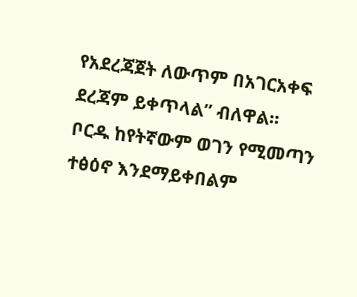የአደረጃጀት ለውጥም በአገርአቀፍ ደረጃም ይቀጥላል” ብለዋል።
ቦርዱ ከየትኛውም ወገን የሚመጣን ተፅዕኖ እንደማይቀበልም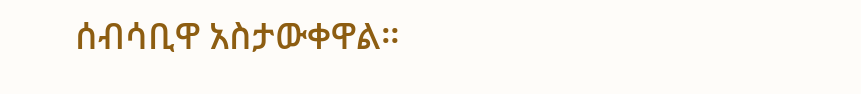ሰብሳቢዋ አስታውቀዋል።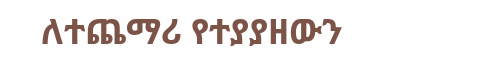ለተጨማሪ የተያያዘውን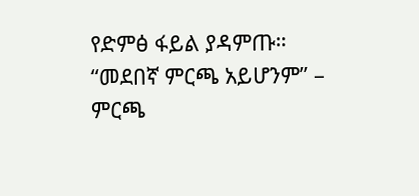የድምፅ ፋይል ያዳምጡ።
“መደበኛ ምርጫ አይሆንም” – ምርጫ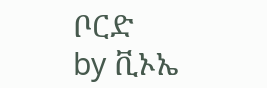ቦርድ
by ቪኦኤ